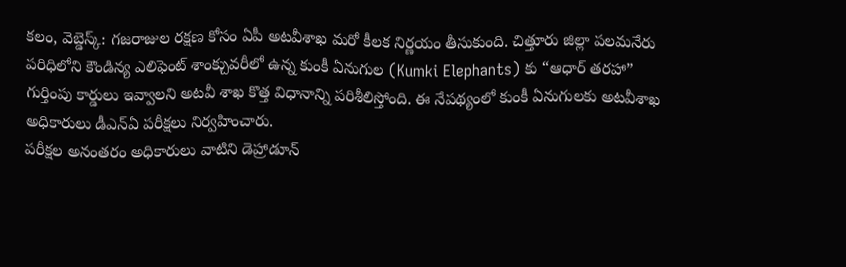కలం, వెబ్డెస్క్: గజరాజుల రక్షణ కోసం ఏపీ అటవీశాఖ మరో కీలక నిర్ణయం తీసుకుంది. చిత్తూరు జిల్లా పలమనేరు పరిధిలోని కౌండిన్య ఎలిఫెంట్ శాంక్చువరీలో ఉన్న కుంకీ ఏనుగుల (Kumki Elephants) కు “ఆధార్ తరహా” గుర్తింపు కార్డులు ఇవ్వాలని అటవీ శాఖ కొత్త విధానాన్ని పరిశీలిస్తోంది. ఈ నేపథ్యంలో కుంకీ ఏనుగులకు అటవీశాఖ అధికారులు డీఎన్ఏ పరీక్షలు నిర్వహించారు.
పరీక్షల అనంతరం అధికారులు వాటిని డెహ్రాడూన్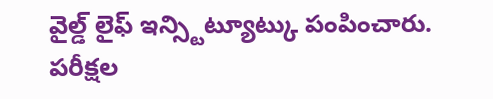వైల్డ్ లైఫ్ ఇన్స్టిట్యూట్కు పంపించారు. పరీక్షల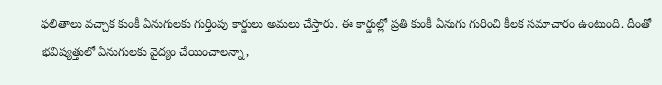ఫలితాలు వచ్చాక కుంకీ ఏనుగులకు గుర్తింపు కార్డులు అమలు చేస్తారు. ఈ కార్డుల్లో ప్రతి కుంకీ ఏనుగు గురించి కీలక సమాచారం ఉంటుంది. దీంతో భవిష్యత్తులో ఏనుగులకు వైద్యం చేయించాలన్నా,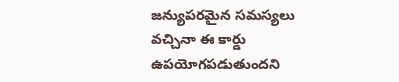జన్యుపరమైన సమస్యలు వచ్చినా ఈ కార్డు ఉపయోగపడుతుందని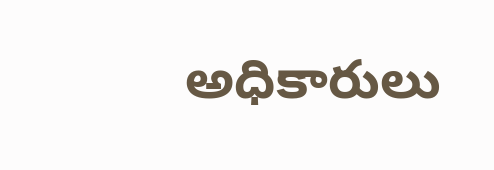అధికారులు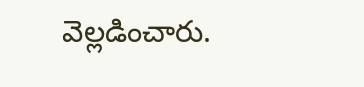వెల్లడించారు.